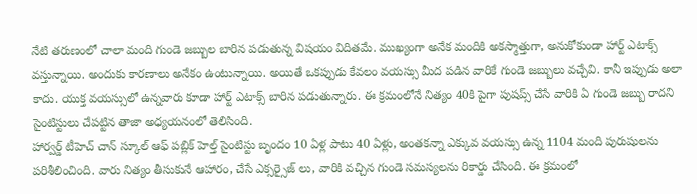నేటి తరుణంలో చాలా మంది గుండె జబ్బుల బారిన పడుతున్న విషయం విదితమే. ముఖ్యంగా అనేక మందికి అకస్మాత్తుగా, అనుకోకుండా హార్ట్ ఎటాక్స్ వస్తున్నాయి. అందుకు కారణాలు అనేకం ఉంటున్నాయి. అయితే ఒకప్పుడు కేవలం వయస్సు మీద పడిన వారికే గుండె జబ్బులు వచ్చేవి. కానీ ఇప్పుడు అలా కాదు. యుక్త వయస్సులో ఉన్నవారు కూడా హార్ట్ ఎటాక్స్ బారిన పడుతున్నారు. ఈ క్రమంలోనే నిత్యం 40కి పైగా పుషప్స్ చేసే వారికి ఏ గుండె జబ్బు రాదని సైంటిస్టులు చేపట్టిన తాజా అధ్యయనంలో తెలిసింది.
హార్వర్డ్ టీహెచ్ చాన్ స్కూల్ ఆఫ్ పబ్లిక్ హెల్త్ సైంటిస్టు బృందం 10 ఏళ్ల పాటు 40 ఏళ్లు, అంతకన్నా ఎక్కువ వయస్సు ఉన్న 1104 మంది పురుషులను పరిశీలించింది. వారు నిత్యం తీసుకునే ఆహారం, చేసే ఎక్సర్సైజ్ లు, వారికి వచ్చిన గుండె సమస్యలను రికార్డు చేసింది. ఈ క్రమంలో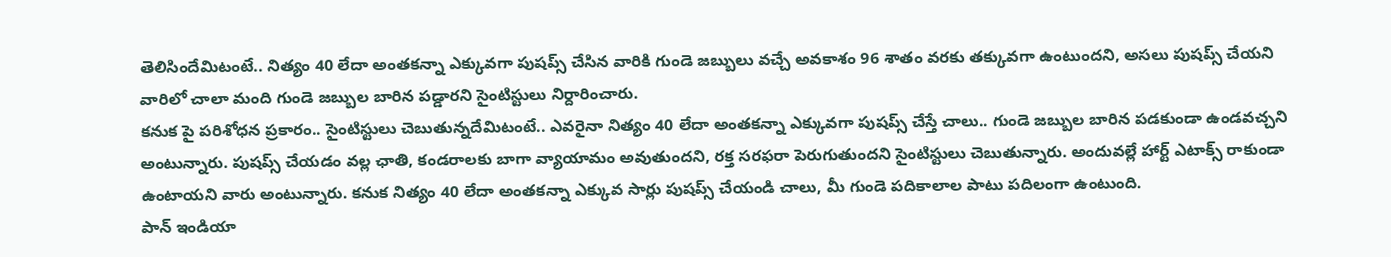తెలిసిందేమిటంటే.. నిత్యం 40 లేదా అంతకన్నా ఎక్కువగా పుషప్స్ చేసిన వారికి గుండె జబ్బులు వచ్చే అవకాశం 96 శాతం వరకు తక్కువగా ఉంటుందని, అసలు పుషప్స్ చేయని వారిలో చాలా మంది గుండె జబ్బుల బారిన పడ్డారని సైంటిస్టులు నిర్దారించారు.
కనుక పై పరిశోధన ప్రకారం.. సైంటిస్టులు చెబుతున్నదేమిటంటే.. ఎవరైనా నిత్యం 40 లేదా అంతకన్నా ఎక్కువగా పుషప్స్ చేస్తే చాలు.. గుండె జబ్బుల బారిన పడకుండా ఉండవచ్చని అంటున్నారు. పుషప్స్ చేయడం వల్ల ఛాతి, కండరాలకు బాగా వ్యాయామం అవుతుందని, రక్త సరఫరా పెరుగుతుందని సైంటిస్టులు చెబుతున్నారు. అందువల్లే హార్ట్ ఎటాక్స్ రాకుండా ఉంటాయని వారు అంటున్నారు. కనుక నిత్యం 40 లేదా అంతకన్నా ఎక్కువ సార్లు పుషప్స్ చేయండి చాలు, మీ గుండె పదికాలాల పాటు పదిలంగా ఉంటుంది.
పాన్ ఇండియా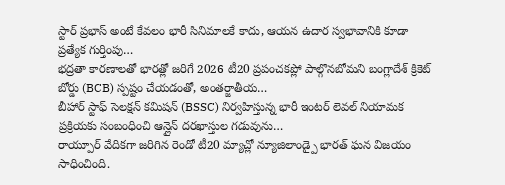స్టార్ ప్రభాస్ అంటే కేవలం భారీ సినిమాలకే కాదు, ఆయన ఉదార స్వభావానికి కూడా ప్రత్యేక గుర్తింపు…
భద్రతా కారణాలతో భారత్లో జరిగే 2026 టీ20 ప్రపంచకప్లో పాల్గొనబోమని బంగ్లాదేశ్ క్రికెట్ బోర్డు (BCB) స్పష్టం చేయడంతో, అంతర్జాతీయ…
బీహార్ స్టాఫ్ సెలక్షన్ కమిషన్ (BSSC) నిర్వహిస్తున్న భారీ ఇంటర్ లెవల్ నియామక ప్రక్రియకు సంబంధించి ఆన్లైన్ దరఖాస్తుల గడువును…
రాయ్పూర్ వేదికగా జరిగిన రెండో టీ20 మ్యాచ్లో న్యూజిలాండ్పై భారత్ ఘన విజయం సాధించింది.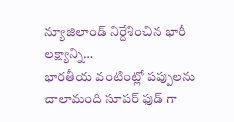న్యూజిలాండ్ నిర్దేశించిన భారీ లక్ష్యాన్ని…
భారతీయ వంటింట్లో పప్పులను చాలామంది సూపర్ ఫుడ్ గా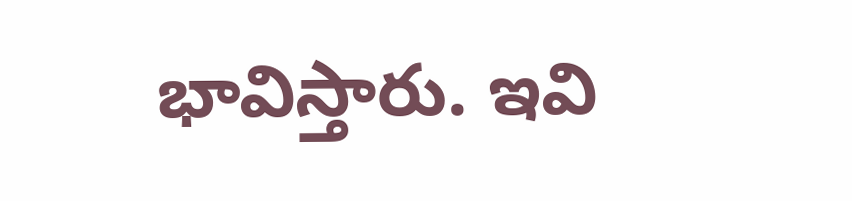భావిస్తారు. ఇవి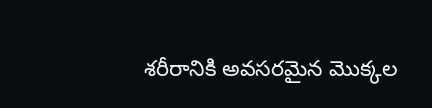శరీరానికి అవసరమైన మొక్కల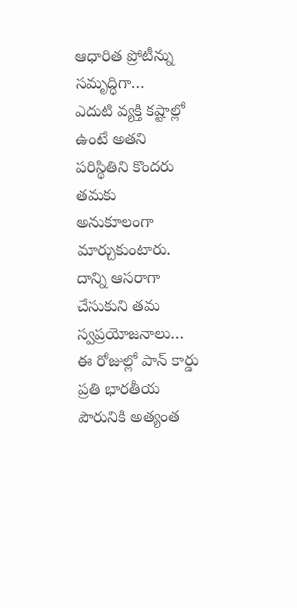ఆధారిత ప్రోటీన్ను సమృద్ధిగా…
ఎదుటి వ్యక్తి కష్టాల్లో ఉంటే అతని పరిస్థితిని కొందరు తమకు అనుకూలంగా మార్చుకుంటారు. దాన్ని ఆసరాగా చేసుకుని తమ స్వప్రయోజనాలు…
ఈ రోజుల్లో పాన్ కార్డు ప్రతి భారతీయ పౌరునికి అత్యంత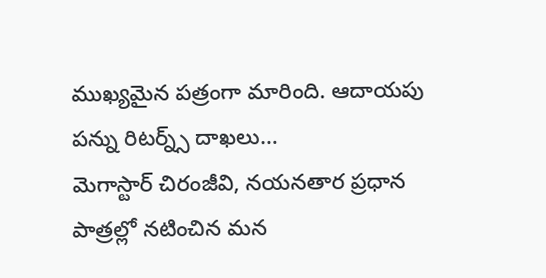ముఖ్యమైన పత్రంగా మారింది. ఆదాయపు పన్ను రిటర్న్స్ దాఖలు…
మెగాస్టార్ చిరంజీవి, నయనతార ప్రధాన పాత్రల్లో నటించిన మన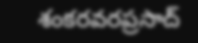శంకరవరప్రసాద్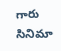గారు సినిమా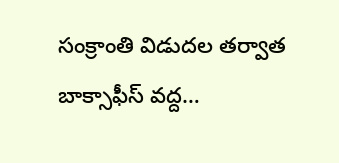సంక్రాంతి విడుదల తర్వాత బాక్సాఫీస్ వద్ద…